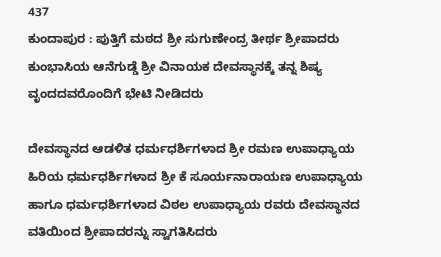437
ಕುಂದಾಪುರ : ಪುತ್ತಿಗೆ ಮಠದ ಶ್ರೀ ಸುಗುಣೇಂದ್ರ ತೀರ್ಥ ಶ್ರೀಪಾದರು ಕುಂಭಾಸಿಯ ಆನೆಗುಡ್ಡೆ ಶ್ರೀ ವಿನಾಯಕ ದೇವಸ್ಥಾನಕ್ಕೆ ತನ್ನ ಶಿಷ್ಯ ವೃಂದದವರೊಂದಿಗೆ ಭೇಟಿ ನೀಡಿದರು

ದೇವಸ್ಥಾನದ ಆಡಳಿತ ಧರ್ಮಧರ್ಶಿಗಳಾದ ಶ್ರೀ ರಮಣ ಉಪಾಧ್ಯಾಯ ಹಿರಿಯ ಧರ್ಮಧರ್ಶಿಗಳಾದ ಶ್ರೀ ಕೆ ಸೂರ್ಯನಾರಾಯಣ ಉಪಾಧ್ಯಾಯ ಹಾಗೂ ಧರ್ಮಧರ್ಶಿಗಳಾದ ವಿಠಲ ಉಪಾಧ್ಯಾಯ ರವರು ದೇವಸ್ಥಾನದ ವತಿಯಿಂದ ಶ್ರೀಪಾದರನ್ನು ಸ್ವಾಗತಿಸಿದರು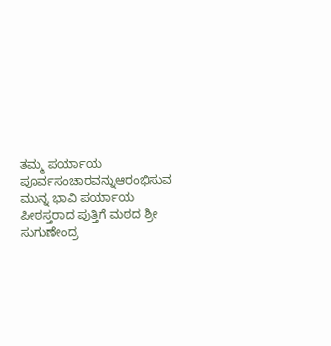ತಮ್ಮ ಪರ್ಯಾಯ ಪೂರ್ವಸಂಚಾರವನ್ನುಆರಂಭಿಸುವ ಮುನ್ನ ಭಾವಿ ಪರ್ಯಾಯ ಪೀಠಸ್ತರಾದ ಪುತ್ತಿಗೆ ಮಠದ ಶ್ರೀ ಸುಗುಣೇಂದ್ರ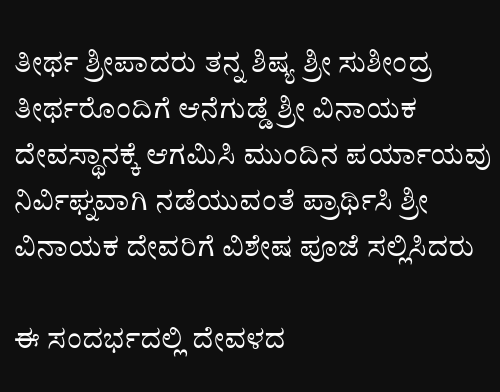ತೀರ್ಥ ಶ್ರೀಪಾದರು ತನ್ನ ಶಿಷ್ಯ ಶ್ರೀ ಸುಶೀಂದ್ರ ತೀರ್ಥರೊಂದಿಗೆ ಆನೆಗುಡ್ಡೆ ಶ್ರೀ ವಿನಾಯಕ ದೇವಸ್ಥಾನಕ್ಕೆ ಆಗಮಿಸಿ ಮುಂದಿನ ಪರ್ಯಾಯವು ನಿರ್ವಿಘ್ನವಾಗಿ ನಡೆಯುವಂತೆ ಪ್ರಾರ್ಥಿಸಿ ಶ್ರೀ ವಿನಾಯಕ ದೇವರಿಗೆ ವಿಶೇಷ ಪೂಜೆ ಸಲ್ಲಿಸಿದರು

ಈ ಸಂದರ್ಭದಲ್ಲಿ ದೇವಳದ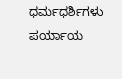ಧರ್ಮಧರ್ಶಿಗಳು ಪರ್ಯಾಯ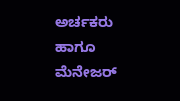ಅರ್ಚಕರು ಹಾಗೂ ಮೆನೇಜರ್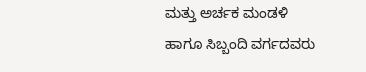ಮತ್ತು ಅರ್ಚಕ ಮಂಡಳಿ ಹಾಗೂ ಸಿಬ್ಬಂದಿ ವರ್ಗದವರು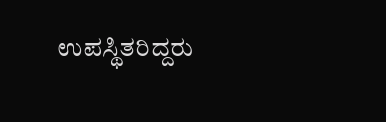ಉಪಸ್ಥಿತರಿದ್ದರು